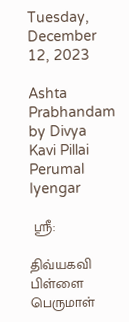Tuesday, December 12, 2023

Ashta Prabhandam by Divya Kavi Pillai Perumal Iyengar

 ஸ்ரீ:

திவ்யகவி பிள்ளை பெருமாள்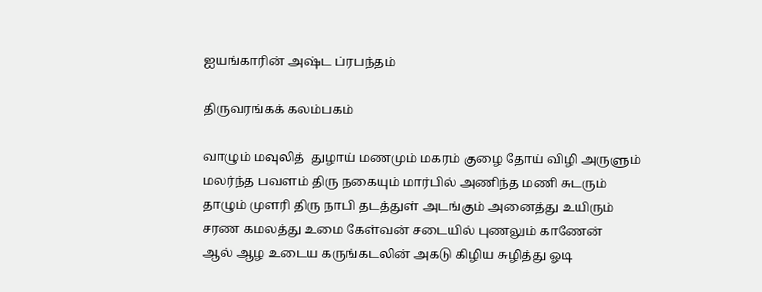ஐயங்காரின் அஷ்ட ப்ரபந்தம்

திருவரங்கக் கலம்பகம்

வாழும் மவுலித்  துழாய் மணமும் மகரம் குழை தோய் விழி அருளும்
மலர்ந்த பவளம் திரு நகையும் மார்பில் அணிந்த மணி சுடரும்
தாழும் முளரி திரு நாபி தடத்துள் அடங்கும் அனைத்து உயிரும்
சரண கமலத்து உமை கேள்வன் சடையில் புணலும் காணேன்
ஆல் ஆழ உடைய கருங்கடலின் அகடு கிழிய சுழித்து ஓடி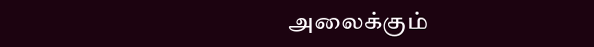அலைக்கும்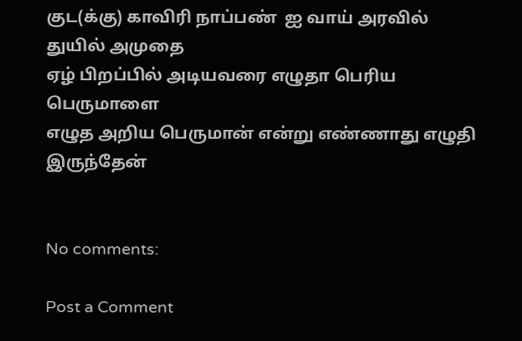குட(க்கு) காவிரி நாப்பண்  ஐ வாய் அரவில் துயில் அமுதை
ஏழ் பிறப்பில் அடியவரை எழுதா பெரிய பெருமாளை
எழுத அறிய பெருமான் என்று எண்ணாது எழுதி இருந்தேன்


No comments:

Post a Comment